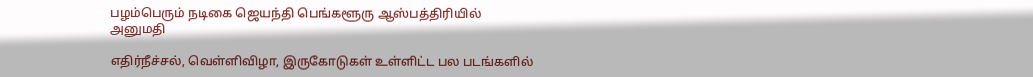பழம்பெரும் நடிகை ஜெயந்தி பெங்களூரு ஆஸ்பத்திரியில் அனுமதி

எதிர்நீச்சல், வெள்ளிவிழா, இருகோடுகள் உள்ளிட்ட பல படங்களில்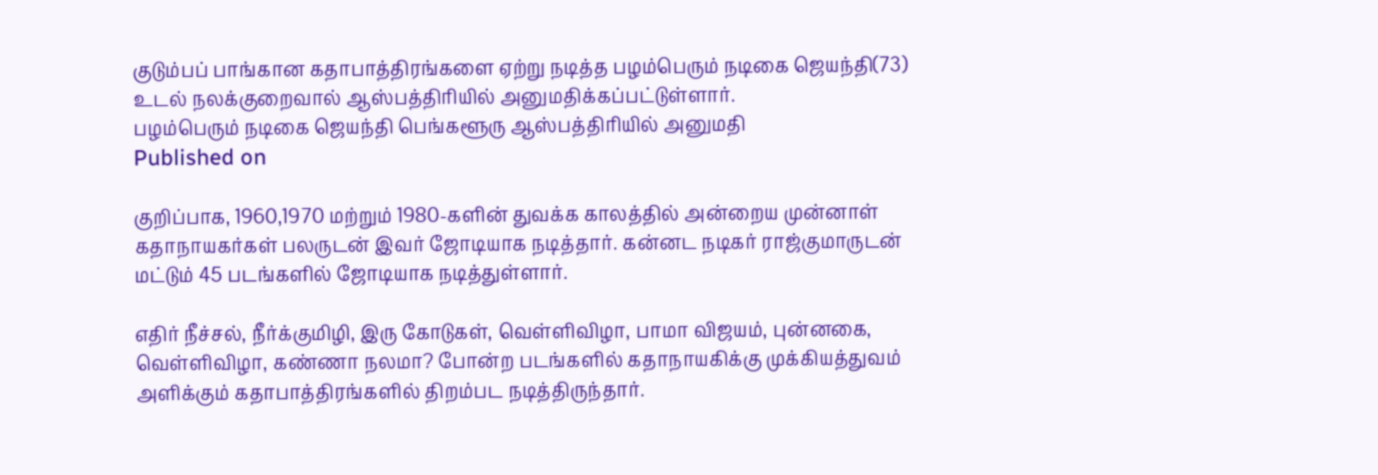குடும்பப் பாங்கான கதாபாத்திரங்களை ஏற்று நடித்த பழம்பெரும் நடிகை ஜெயந்தி(73) உடல் நலக்குறைவால் ஆஸ்பத்திரியில் அனுமதிக்கப்பட்டுள்ளார்.
பழம்பெரும் நடிகை ஜெயந்தி பெங்களூரு ஆஸ்பத்திரியில் அனுமதி
Published on

குறிப்பாக, 1960,1970 மற்றும் 1980-களின் துவக்க காலத்தில் அன்றைய முன்னாள் கதாநாயகர்கள் பலருடன் இவர் ஜோடியாக நடித்தார். கன்னட நடிகர் ராஜ்குமாருடன் மட்டும் 45 படங்களில் ஜோடியாக நடித்துள்ளார்.

எதிர் நீச்சல், நீர்க்குமிழி, இரு கோடுகள், வெள்ளிவிழா, பாமா விஜயம், புன்னகை, வெள்ளிவிழா, கண்ணா நலமா? போன்ற படங்களில் கதாநாயகிக்கு முக்கியத்துவம் அளிக்கும் கதாபாத்திரங்களில் திறம்பட நடித்திருந்தார்.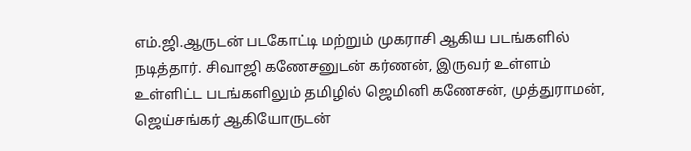எம்.ஜி.ஆருடன் படகோட்டி மற்றும் முகராசி ஆகிய படங்களில் நடித்தார். சிவாஜி கணேசனுடன் கர்ணன், இருவர் உள்ளம் உள்ளிட்ட படங்களிலும் தமிழில் ஜெமினி கணேசன், முத்துராமன், ஜெய்சங்கர் ஆகியோருடன்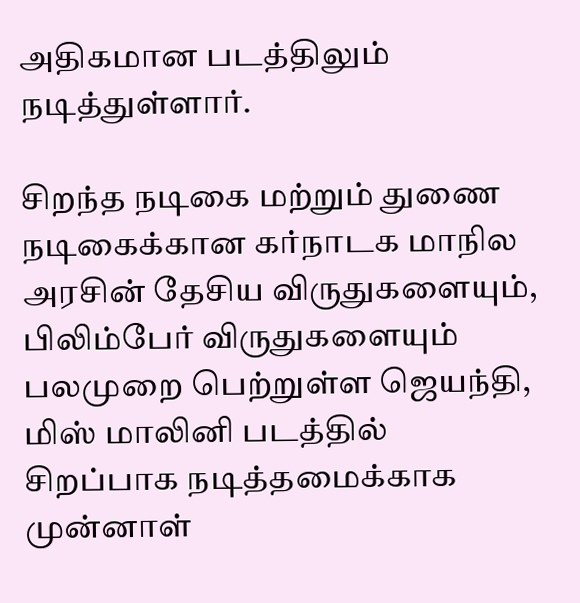அதிகமான படத்திலும் நடித்துள்ளார்.

சிறந்த நடிகை மற்றும் துணை நடிகைக்கான கர்நாடக மாநில அரசின் தேசிய விருதுகளையும், பிலிம்பேர் விருதுகளையும் பலமுறை பெற்றுள்ள ஜெயந்தி, மிஸ் மாலினி படத்தில் சிறப்பாக நடித்தமைக்காக முன்னாள்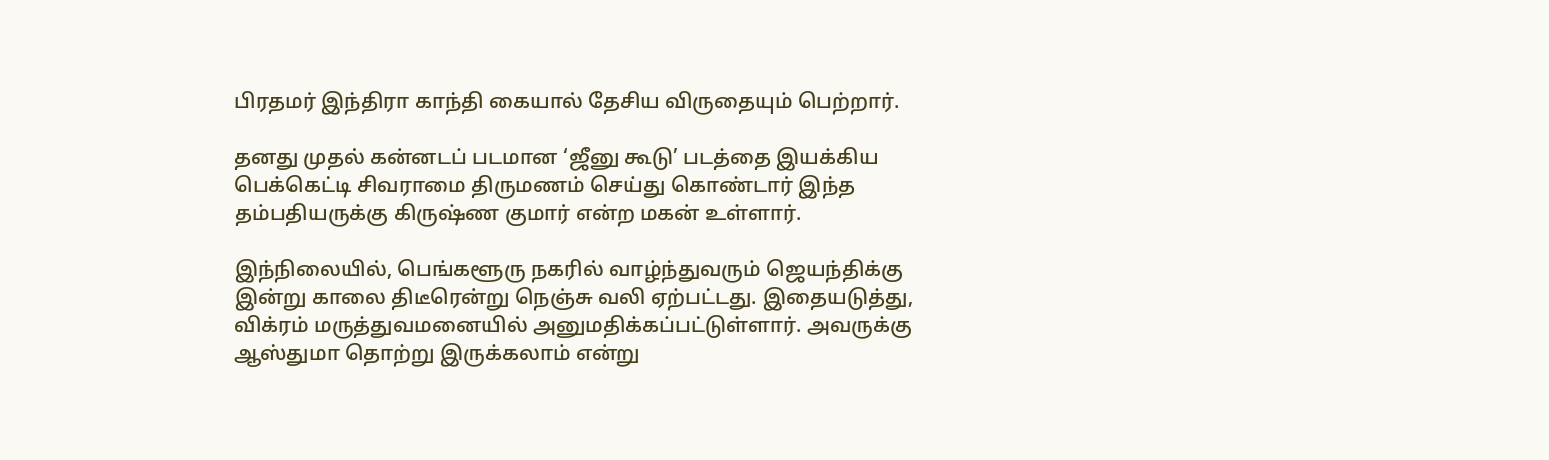பிரதமர் இந்திரா காந்தி கையால் தேசிய விருதையும் பெற்றார்.

தனது முதல் கன்னடப் படமான ‘ஜீனு கூடு’ படத்தை இயக்கிய பெக்கெட்டி சிவராமை திருமணம் செய்து கொண்டார் இந்த தம்பதியருக்கு கிருஷ்ண குமார் என்ற மகன் உள்ளார்.

இந்நிலையில், பெங்களூரு நகரில் வாழ்ந்துவரும் ஜெயந்திக்கு இன்று காலை திடீரென்று நெஞ்சு வலி ஏற்பட்டது. இதையடுத்து, விக்ரம் மருத்துவமனையில் அனுமதிக்கப்பட்டுள்ளார். அவருக்கு ஆஸ்துமா தொற்று இருக்கலாம் என்று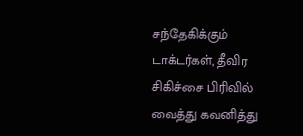சந்தேகிக்கும் டாக்டர்கள், தீவிர சிகிச்சை பிரிவில் வைத்து கவனித்து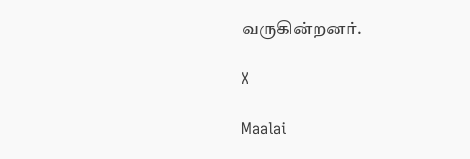வருகின்றனர்.

X

Maalai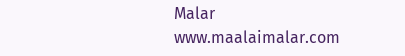Malar
www.maalaimalar.com